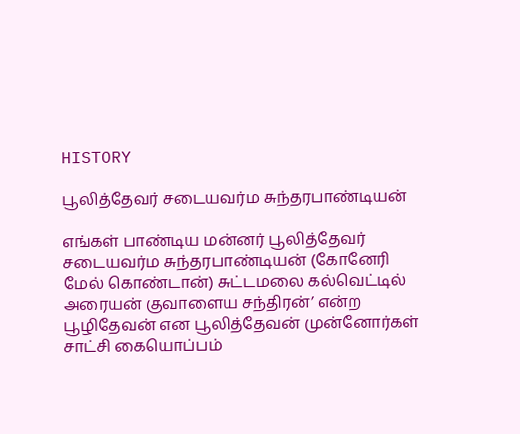HISTORY

பூலித்தேவர் சடையவர்ம சுந்தரபாண்டியன்

எங்கள் பாண்டிய மன்னர் பூலித்தேவர் சடையவர்ம சுந்தரபாண்டியன் (கோனேரி மேல் கொண்டான்) சுட்டமலை கல்வெட்டில் அரையன் குவாளைய சந்திரன்’ என்ற பூழிதேவன் என பூலித்தேவன் முன்னோர்கள் சாட்சி கையொப்பம்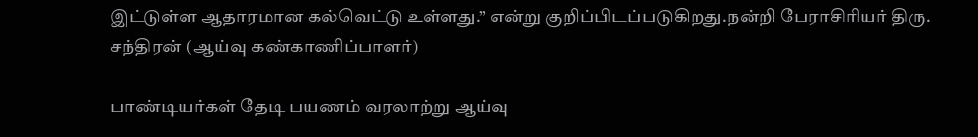இட்டுள்ள ஆதாரமான கல்வெட்டு உள்ளது.” என்று குறிப்பிடப்படுகிறது.நன்றி பேராசிரியர் திரு. சந்திரன் (ஆய்வு கண்காணிப்பாளர்)

பாண்டியர்கள் தேடி பயணம் வரலாற்று ஆய்வு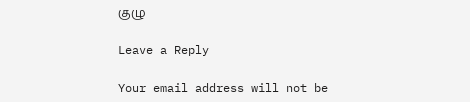குழு

Leave a Reply

Your email address will not be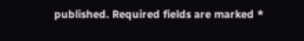published. Required fields are marked *